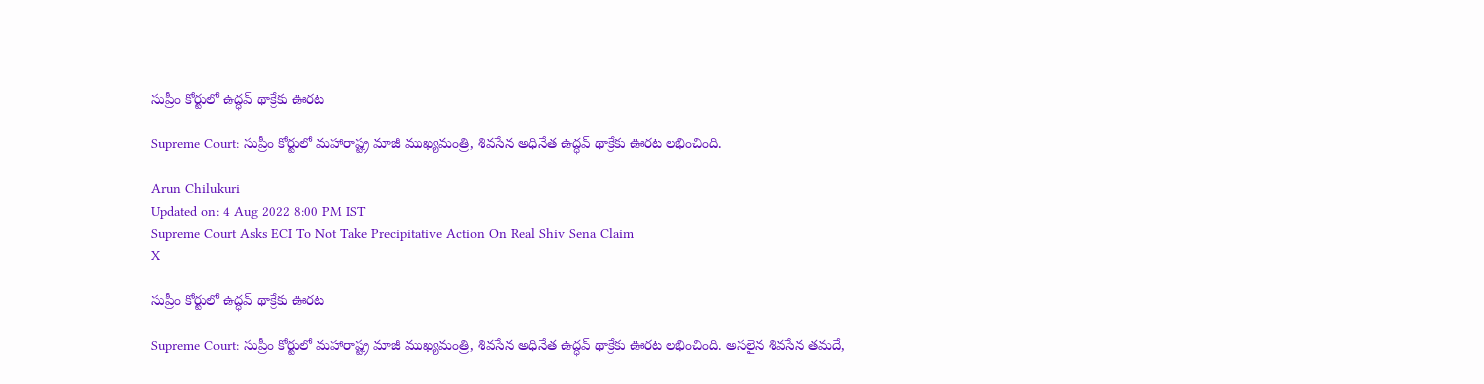సుప్రీం కోర్టులో ఉద్ధవ్ థాక్రేకు ఊరట

Supreme Court: సుప్రీం కోర్టులో మహారాష్ట్ర మాజీ ముఖ్యమంత్రి, శివసేన అధినేత ఉద్ధవ్ థాక్రేకు ఊరట లభించింది.

Arun Chilukuri
Updated on: 4 Aug 2022 8:00 PM IST
Supreme Court Asks ECI To Not Take Precipitative Action On Real Shiv Sena Claim
X

సుప్రీం కోర్టులో ఉద్ధవ్ థాక్రేకు ఊరట

Supreme Court: సుప్రీం కోర్టులో మహారాష్ట్ర మాజీ ముఖ్యమంత్రి, శివసేన అధినేత ఉద్ధవ్ థాక్రేకు ఊరట లభించింది. అసలైన శివసేన తమదే,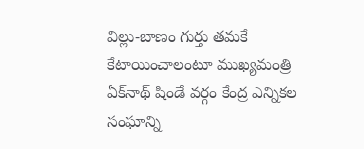విల్లు-బాణం గుర్తు తమకే కేటాయించాలంటూ ముఖ్యమంత్రి ఏక్‌నాథ్ షిండే వర్గం కేంద్ర ఎన్నికల సంఘాన్ని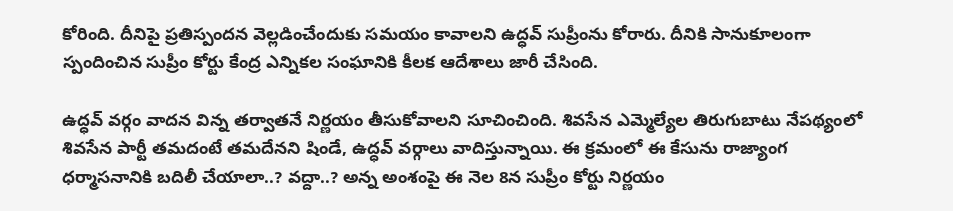కోరింది. దీనిపై ప్రతిస్పందన వెల్లడించేందుకు సమయం కావాలని ఉద్ధవ్ సుప్రీంను కోరారు. దీనికి సానుకూలంగా స్పందించిన సుప్రీం కోర్టు కేంద్ర ఎన్నికల సంఘానికి కీలక ఆదేశాలు జారీ చేసింది.

ఉద్ధవ్ వర్గం వాదన విన్న తర్వాతనే నిర్ణయం తీసుకోవాలని సూచించింది. శివసేన ఎమ్మెల్యేల తిరుగుబాటు నేపథ్యంలో శివసేన పార్టీ తమదంటే తమదేనని షిండే, ఉద్ధవ్ వర్గాలు వాదిస్తున్నాయి. ఈ క్రమంలో ఈ కేసును రాజ్యాంగ ధర్మాసనానికి బదిలీ చేయాలా..? వద్దా..? అన్న అంశంపై ఈ నెల 8న సుప్రీం కోర్టు నిర్ణయం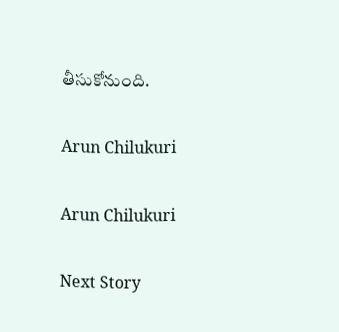తీసుకోనుంది.

Arun Chilukuri

Arun Chilukuri

Next Story